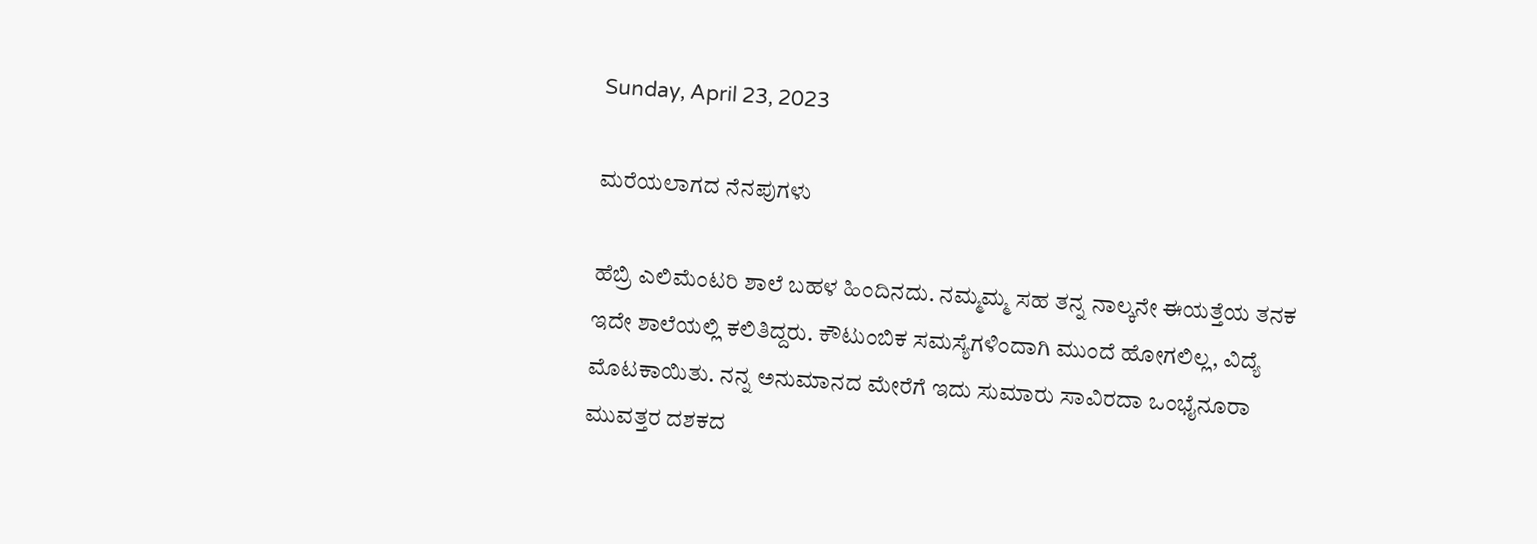Sunday, April 23, 2023

ಮರೆಯಲಾಗದ ನೆನಪುಗಳು

ಹೆಬ್ರಿ ಎಲಿಮೆಂಟರಿ ಶಾಲೆ ಬಹಳ ಹಿಂದಿನದು. ನಮ್ಮಮ್ಮ ಸಹ ತನ್ನ ನಾಲ್ಕನೇ ಈಯತ್ತೆಯ ತನಕ ಇದೇ ಶಾಲೆಯಲ್ಲಿ ಕಲಿತಿದ್ದರು. ಕೌಟುಂಬಿಕ ಸಮಸ್ಯೆಗಳಿಂದಾಗಿ ಮುಂದೆ ಹೋಗಲಿಲ್ಲ, ವಿದ್ಯೆ ಮೊಟಕಾಯಿತು. ನನ್ನ ಅನುಮಾನದ ಮೇರೆಗೆ ಇದು ಸುಮಾರು ಸಾವಿರದಾ ಒಂಭೈನೂರಾ ಮುವತ್ತರ ದಶಕದ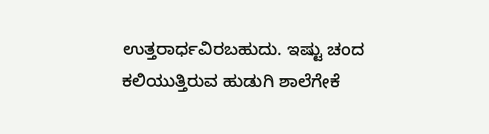ಉತ್ತರಾರ್ಧವಿರಬಹುದು. ಇಷ್ಟು ಚಂದ ಕಲಿಯುತ್ತಿರುವ ಹುಡುಗಿ ಶಾಲೆಗೇಕೆ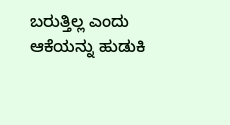ಬರುತ್ತಿಲ್ಲ ಎಂದು ಆಕೆಯನ್ನು ಹುಡುಕಿ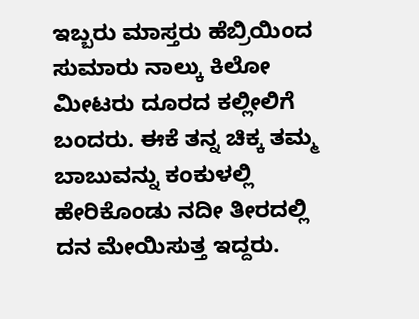ಇಬ್ಬರು ಮಾಸ್ತರು ಹೆಬ್ರಿಯಿಂದ ಸುಮಾರು ನಾಲ್ಕು ಕಿಲೋ ಮೀಟರು ದೂರದ ಕಲ್ಲೀಲಿಗೆ ಬಂದರು. ಈಕೆ ತನ್ನ ಚಿಕ್ಕ ತಮ್ಮ ಬಾಬುವನ್ನು ಕಂಕುಳಲ್ಲಿ ಹೇರಿಕೊಂಡು ನದೀ ತೀರದಲ್ಲಿ ದನ ಮೇಯಿಸುತ್ತ ಇದ್ದರು.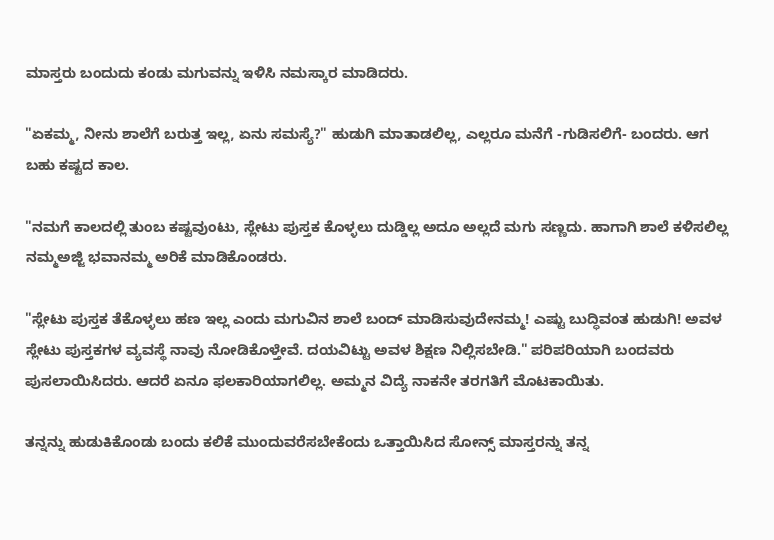ಮಾಸ್ತರು ಬಂದುದು ಕಂಡು ಮಗುವನ್ನು ಇಳಿಸಿ ನಮಸ್ಕಾರ ಮಾಡಿದರು.

"ಏಕಮ್ಮ, ನೀನು ಶಾಲೆಗೆ ಬರುತ್ತ ಇಲ್ಲ, ಏನು ಸಮಸ್ಯೆ?" ಹುಡುಗಿ ಮಾತಾಡಲಿಲ್ಲ, ಎಲ್ಲರೂ ಮನೆಗೆ -ಗುಡಿಸಲಿಗೆ- ಬಂದರು. ಆಗ ಬಹು ಕಷ್ಟದ ಕಾಲ.

"ನಮಗೆ ಕಾಲದಲ್ಲಿ ತುಂಬ ಕಷ್ಟವುಂಟು, ಸ್ಲೇಟು ಪುಸ್ತಕ ಕೊಳ್ಳಲು ದುಡ್ಡಿಲ್ಲ ಅದೂ ಅಲ್ಲದೆ ಮಗು ಸಣ್ಣದು. ಹಾಗಾಗಿ ಶಾಲೆ ಕಳಿಸಲಿಲ್ಲ ನಮ್ಮಅಜ್ಜಿ ಭವಾನಮ್ಮ ಅರಿಕೆ ಮಾಡಿಕೊಂಡರು.

"ಸ್ಲೇಟು ಪುಸ್ತಕ ತೆಕೊಳ್ಳಲು ಹಣ ಇಲ್ಲ ಎಂದು ಮಗುವಿನ ಶಾಲೆ ಬಂದ್ ಮಾಡಿಸುವುದೇನಮ್ಮ! ಎಷ್ಟು ಬುದ್ಧಿವಂತ ಹುಡುಗಿ! ಅವಳ ಸ್ಲೇಟು ಪುಸ್ತಕಗಳ ವ್ಯವಸ್ಥೆ ನಾವು ನೋಡಿಕೊಳ್ತೇವೆ. ದಯವಿಟ್ಟು ಅವಳ ಶಿಕ್ಷಣ ನಿಲ್ಲಿಸಬೇಡಿ." ಪರಿಪರಿಯಾಗಿ ಬಂದವರು ಪುಸಲಾಯಿಸಿದರು. ಆದರೆ ಏನೂ ಫಲಕಾರಿಯಾಗಲಿಲ್ಲ. ಅಮ್ಮನ ವಿದ್ಯೆ ನಾಕನೇ ತರಗತಿಗೆ ಮೊಟಕಾಯಿತು.

ತನ್ನನ್ನು ಹುಡುಕಿಕೊಂಡು ಬಂದು ಕಲಿಕೆ ಮುಂದುವರೆಸಬೇಕೆಂದು ಒತ್ತಾಯಿಸಿದ ಸೋನ್ಸ್ ಮಾಸ್ತರನ್ನು ತನ್ನ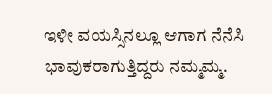ಇಳೀ ವಯಸ್ಸಿನಲ್ಲೂ ಆಗಾಗ ನೆನೆಸಿ ಭಾವುಕರಾಗುತ್ತಿದ್ದರು ನಮ್ಮಮ್ಮ.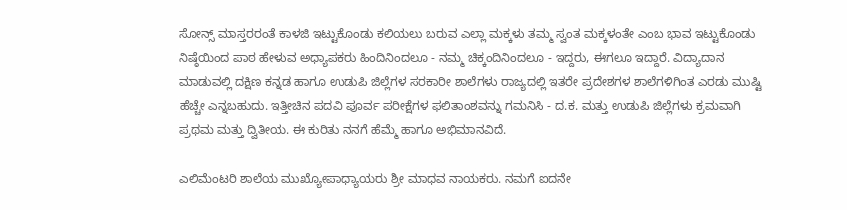ಸೋನ್ಸ್ ಮಾಸ್ತರರಂತೆ ಕಾಳಜಿ ಇಟ್ಟುಕೊಂಡು ಕಲಿಯಲು ಬರುವ ಎಲ್ಲಾ ಮಕ್ಕಳು ತಮ್ಮ ಸ್ವಂತ ಮಕ್ಕಳಂತೇ ಎಂಬ ಭಾವ ಇಟ್ಟುಕೊಂಡು ನಿಷ್ಠೆಯಿಂದ ಪಾಠ ಹೇಳುವ ಅಧ್ಯಾಪಕರು ಹಿಂದಿನಿಂದಲೂ - ನಮ್ಮ ಚಿಕ್ಕಂದಿನಿಂದಲೂ - ಇದ್ದರು, ಈಗಲೂ ಇದ್ದಾರೆ. ವಿದ್ಯಾದಾನ ಮಾಡುವಲ್ಲಿ ದಕ್ಷಿಣ ಕನ್ನಡ ಹಾಗೂ ಉಡುಪಿ ಜಿಲ್ಲೆಗಳ ಸರಕಾರೀ ಶಾಲೆಗಳು ರಾಜ್ಯದಲ್ಲಿ ಇತರೇ ಪ್ರದೇಶಗಳ ಶಾಲೆಗಳಿಗಿಂತ ಎರಡು ಮುಷ್ಟಿ ಹೆಚ್ಚೇ ಎನ್ನಬಹುದು. ಇತ್ತೀಚಿನ ಪದವಿ ಪೂರ್ವ ಪರೀಕ್ಷೆಗಳ ಫಲಿತಾಂಶವನ್ನು ಗಮನಿಸಿ - ದ.ಕ. ಮತ್ತು ಉಡುಪಿ ಜಿಲ್ಲೆಗಳು ಕ್ರಮವಾಗಿ ಪ್ರಥಮ ಮತ್ತು ದ್ವಿತೀಯ. ಈ ಕುರಿತು ನನಗೆ ಹೆಮ್ಮೆ ಹಾಗೂ ಅಭಿಮಾನವಿದೆ.

ಎಲಿಮೆಂಟರಿ ಶಾಲೆಯ ಮುಖ್ಯೋಪಾಧ್ಯಾಯರು ಶ್ರೀ ಮಾಧವ ನಾಯಕರು. ನಮಗೆ ಐದನೇ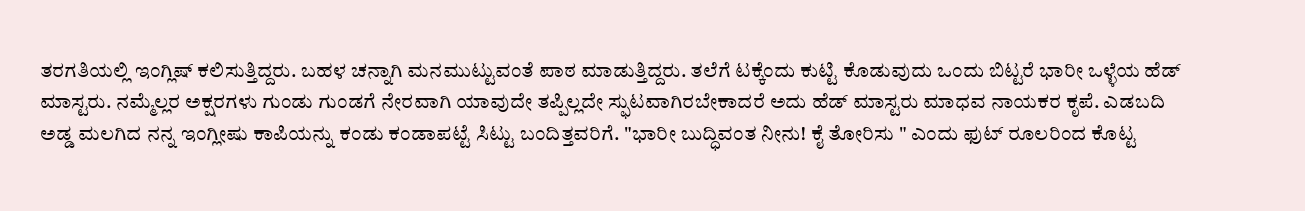ತರಗತಿಯಲ್ಲಿ ಇಂಗ್ಲಿಷ್ ಕಲಿಸುತ್ತಿದ್ದರು. ಬಹಳ ಚನ್ನಾಗಿ ಮನಮುಟ್ಟುವಂತೆ ಪಾಠ ಮಾಡುತ್ತಿದ್ದರು. ತಲೆಗೆ ಟಕ್ಕೆಂದು ಕುಟ್ಟಿ ಕೊಡುವುದು ಒಂದು ಬಿಟ್ಟರೆ ಭಾರೀ ಒಳ್ಳೆಯ ಹೆಡ್ ಮಾಸ್ಟರು. ನಮ್ಮೆಲ್ಲರ ಅಕ್ಷರಗಳು ಗುಂಡು ಗುಂಡಗೆ ನೇರವಾಗಿ ಯಾವುದೇ ತಪ್ಪಿಲ್ಲದೇ ಸ್ಫುಟವಾಗಿರಬೇಕಾದರೆ ಅದು ಹೆಡ್ ಮಾಸ್ಟರು ಮಾಧವ ನಾಯಕರ ಕೃಪೆ. ಎಡಬದಿ ಅಡ್ಡ ಮಲಗಿದ ನನ್ನ ಇಂಗ್ಲೀಷು ಕಾಪಿಯನ್ನು ಕಂಡು ಕಂಡಾಪಟ್ಟೆ ಸಿಟ್ಟು ಬಂದಿತ್ತವರಿಗೆ. "ಭಾರೀ ಬುದ್ಧಿವಂತ ನೀನು! ಕೈ ತೋರಿಸು " ಎಂದು ಫುಟ್ ರೂಲರಿಂದ ಕೊಟ್ಟ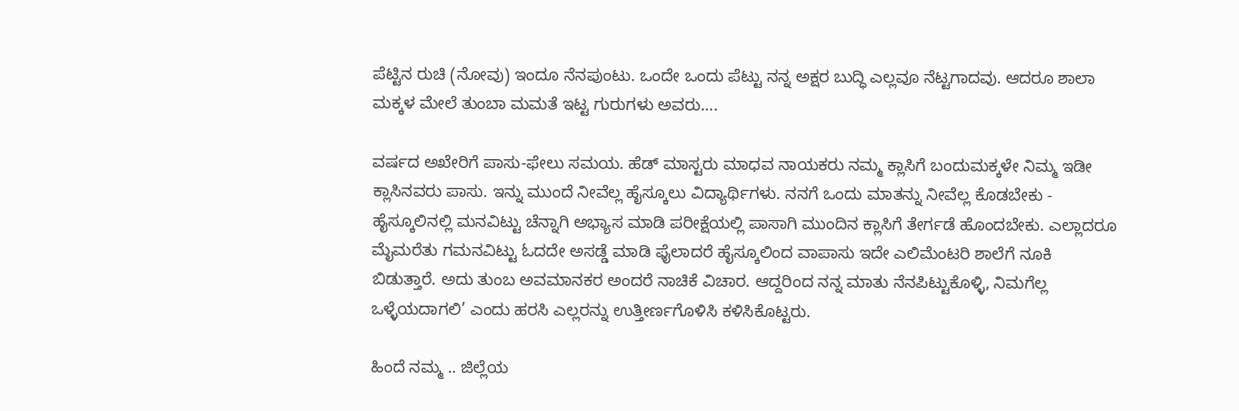ಪೆಟ್ಟಿನ ರುಚಿ (ನೋವು) ಇಂದೂ ನೆನಪುಂಟು. ಒಂದೇ ಒಂದು ಪೆಟ್ಟು ನನ್ನ ಅಕ್ಷರ ಬುದ್ಧಿ ಎಲ್ಲವೂ ನೆಟ್ಟಗಾದವು. ಆದರೂ ಶಾಲಾ ಮಕ್ಕಳ ಮೇಲೆ ತುಂಬಾ ಮಮತೆ ಇಟ್ಟ ಗುರುಗಳು ಅವರು….

ವರ್ಷದ ಅಖೇರಿಗೆ ಪಾಸು-ಫೇಲು ಸಮಯ. ಹೆಡ್ ಮಾಸ್ಟರು ಮಾಧವ ನಾಯಕರು ನಮ್ಮ ಕ್ಲಾಸಿಗೆ ಬಂದುಮಕ್ಕಳೇ ನಿಮ್ಮ ಇಡೀ ಕ್ಲಾಸಿನವರು ಪಾಸು. ಇನ್ನು ಮುಂದೆ ನೀವೆಲ್ಲ ಹೈಸ್ಕೂಲು ವಿದ್ಯಾರ್ಥಿಗಳು. ನನಗೆ ಒಂದು ಮಾತನ್ನು ನೀವೆಲ್ಲ ಕೊಡಬೇಕು - ಹೈಸ್ಕೂಲಿನಲ್ಲಿ ಮನವಿಟ್ಟು ಚೆನ್ನಾಗಿ ಅಭ್ಯಾಸ ಮಾಡಿ ಪರೀಕ್ಷೆಯಲ್ಲಿ ಪಾಸಾಗಿ ಮುಂದಿನ ಕ್ಲಾಸಿಗೆ ತೇರ್ಗಡೆ ಹೊಂದಬೇಕು. ಎಲ್ಲಾದರೂ ಮೈಮರೆತು ಗಮನವಿಟ್ಟು ಓದದೇ ಅಸಡ್ಡೆ ಮಾಡಿ ಫೈಲಾದರೆ ಹೈಸ್ಕೂಲಿಂದ ವಾಪಾಸು ಇದೇ ಎಲಿಮೆಂಟರಿ ಶಾಲೆಗೆ ನೂಕಿ ಬಿಡುತ್ತಾರೆ. ಅದು ತುಂಬ ಅವಮಾನಕರ ಅಂದರೆ ನಾಚಿಕೆ ವಿಚಾರ. ಆದ್ದರಿಂದ ನನ್ನ ಮಾತು ನೆನಪಿಟ್ಟುಕೊಳ್ಳಿ, ನಿಮಗೆಲ್ಲ ಒಳ್ಳೆಯದಾಗಲಿ’ ಎಂದು ಹರಸಿ ಎಲ್ಲರನ್ನು ಉತ್ತೀರ್ಣಗೊಳಿಸಿ ಕಳಿಸಿಕೊಟ್ಟರು.

ಹಿಂದೆ ನಮ್ಮ .. ಜಿಲ್ಲೆಯ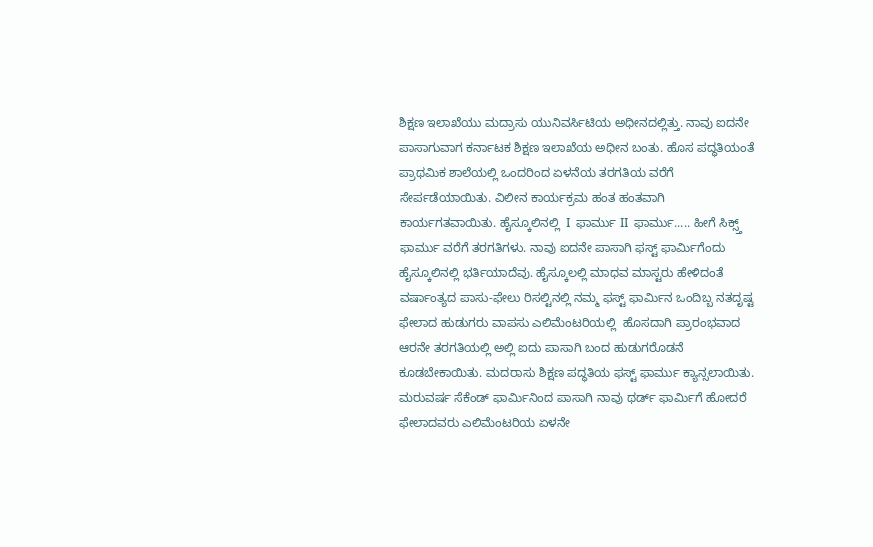ಶಿಕ್ಷಣ ಇಲಾಖೆಯು ಮದ್ರಾಸು ಯುನಿವರ್ಸಿಟಿಯ ಅಧೀನದಲ್ಲಿತ್ತು. ನಾವು ಐದನೇ ಪಾಸಾಗುವಾಗ ಕರ್ನಾಟಕ ಶಿಕ್ಷಣ ಇಲಾಖೆಯ ಅಧೀನ ಬಂತು. ಹೊಸ ಪದ್ಧತಿಯಂತೆ ಪ್ರಾಥಮಿಕ ಶಾಲೆಯಲ್ಲಿ ಒಂದರಿಂದ ಏಳನೆಯ ತರಗತಿಯ ವರೆಗೆ ಸೇರ್ಪಡೆಯಾಯಿತು. ವಿಲೀನ ಕಾರ್ಯಕ್ರಮ ಹಂತ ಹಂತವಾಗಿ ಕಾರ್ಯಗತವಾಯಿತು. ಹೈಸ್ಕೂಲಿನಲ್ಲಿ  I  ಫಾರ್ಮು II  ಫಾರ್ಮು..... ಹೀಗೆ ಸಿಕ್ಸ್ತ್ ಫಾರ್ಮು ವರೆಗೆ ತರಗತಿಗಳು. ನಾವು ಐದನೇ ಪಾಸಾಗಿ ಫಸ್ಟ್ ಫಾರ್ಮಿಗೆಂದು ಹೈಸ್ಕೂಲಿನಲ್ಲಿ ಭರ್ತಿಯಾದೆವು. ಹೈಸ್ಕೂಲಲ್ಲಿ ಮಾಧವ ಮಾಸ್ಟರು ಹೇಳಿದಂತೆ ವರ್ಷಾಂತ್ಯದ ಪಾಸು-ಫೇಲು ರಿಸಲ್ಟಿನಲ್ಲಿ ನಮ್ಮ ಫಸ್ಟ್ ಫಾರ್ಮಿನ ಒಂದಿಬ್ಬ ನತದೃಷ್ಟ ಫೇಲಾದ ಹುಡುಗರು ವಾಪಸು ಎಲಿಮೆಂಟರಿಯಲ್ಲಿ  ಹೊಸದಾಗಿ ಪ್ರಾರಂಭವಾದ ಆರನೇ ತರಗತಿಯಲ್ಲಿ ಅಲ್ಲಿ ಐದು ಪಾಸಾಗಿ ಬಂದ ಹುಡುಗರೊಡನೆ ಕೂಡಬೇಕಾಯಿತು. ಮದರಾಸು ಶಿಕ್ಷಣ ಪದ್ಧತಿಯ ಫಸ್ಟ್ ಫಾರ್ಮು ಕ್ಯಾನ್ಸಲಾಯಿತು. ಮರುವರ್ಷ ಸೆಕೆಂಡ್ ಫಾರ್ಮಿನಿಂದ ಪಾಸಾಗಿ ನಾವು ಥರ್ಡ್ ಫಾರ್ಮಿಗೆ ಹೋದರೆ ಫೇಲಾದವರು ಎಲಿಮೆಂಟರಿಯ ಏಳನೇ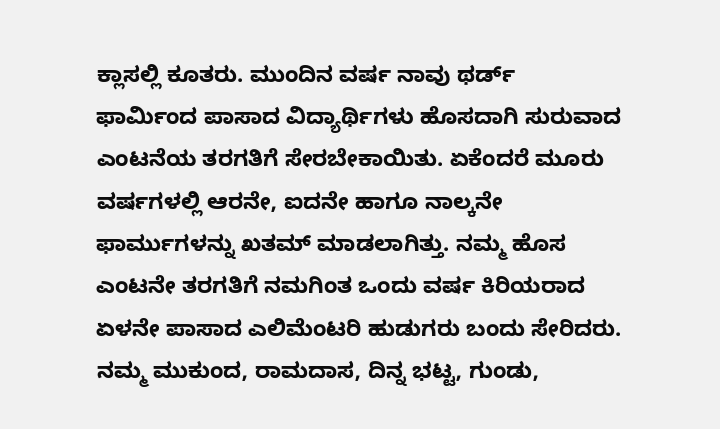ಕ್ಲಾಸಲ್ಲಿ ಕೂತರು. ಮುಂದಿನ ವರ್ಷ ನಾವು ಥರ್ಡ್ ಫಾರ್ಮಿಂದ ಪಾಸಾದ ವಿದ್ಯಾರ್ಥಿಗಳು ಹೊಸದಾಗಿ ಸುರುವಾದ ಎಂಟನೆಯ ತರಗತಿಗೆ ಸೇರಬೇಕಾಯಿತು. ಏಕೆಂದರೆ ಮೂರು ವರ್ಷಗಳಲ್ಲಿ ಆರನೇ, ಐದನೇ ಹಾಗೂ ನಾಲ್ಕನೇ ಫಾರ್ಮುಗಳನ್ನು ಖತಮ್ ಮಾಡಲಾಗಿತ್ತು. ನಮ್ಮ ಹೊಸ ಎಂಟನೇ ತರಗತಿಗೆ ನಮಗಿಂತ ಒಂದು ವರ್ಷ ಕಿರಿಯರಾದ ಏಳನೇ ಪಾಸಾದ ಎಲಿಮೆಂಟರಿ ಹುಡುಗರು ಬಂದು ಸೇರಿದರು. ನಮ್ಮ ಮುಕುಂದ, ರಾಮದಾಸ, ದಿನ್ನ ಭಟ್ಟ, ಗುಂಡು,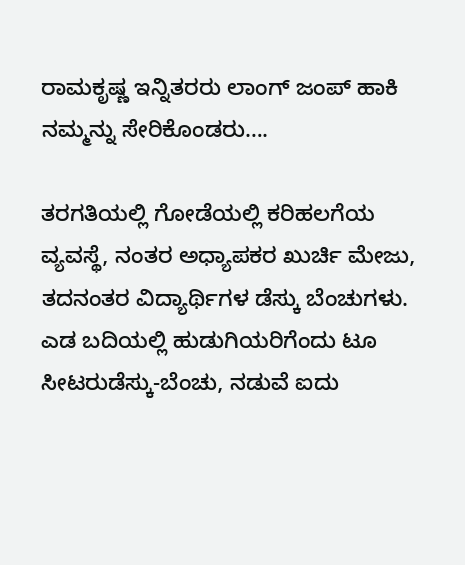ರಾಮಕೃಷ್ಣ ಇನ್ನಿತರರು ಲಾಂಗ್ ಜಂಪ್ ಹಾಕಿ ನಮ್ಮನ್ನು ಸೇರಿಕೊಂಡರು….

ತರಗತಿಯಲ್ಲಿ ಗೋಡೆಯಲ್ಲಿ ಕರಿಹಲಗೆಯ ವ್ಯವಸ್ಥೆ, ನಂತರ ಅಧ್ಯಾಪಕರ ಖುರ್ಚಿ ಮೇಜು, ತದನಂತರ ವಿದ್ಯಾರ್ಥಿಗಳ ಡೆಸ್ಕು ಬೆಂಚುಗಳು. ಎಡ ಬದಿಯಲ್ಲಿ ಹುಡುಗಿಯರಿಗೆಂದು ಟೂ ಸೀಟರುಡೆಸ್ಕು-ಬೆಂಚು, ನಡುವೆ ಐದು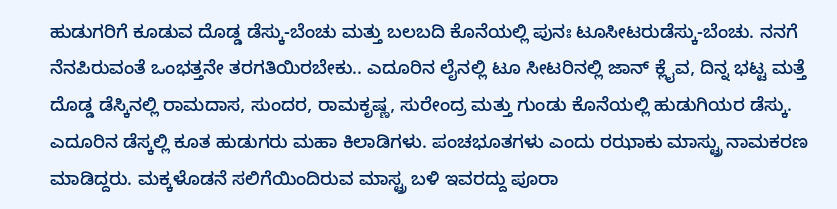ಹುಡುಗರಿಗೆ ಕೂಡುವ ದೊಡ್ಡ ಡೆಸ್ಕು-ಬೆಂಚು ಮತ್ತು ಬಲಬದಿ ಕೊನೆಯಲ್ಲಿ ಪುನಃ ಟೂಸೀಟರುಡೆಸ್ಕು-ಬೆಂಚು. ನನಗೆ ನೆನಪಿರುವಂತೆ ಒಂಭತ್ತನೇ ತರಗತಿಯಿರಬೇಕು.. ಎದೂರಿನ ಲೈನಲ್ಲಿ ಟೂ ಸೀಟರಿನಲ್ಲಿ ಜಾನ್ ಕ್ಲೈವ, ದಿನ್ನ ಭಟ್ಟ ಮತ್ತೆ ದೊಡ್ಡ ಡೆಸ್ಕಿನಲ್ಲಿ ರಾಮದಾಸ, ಸುಂದರ, ರಾಮಕೃಷ್ಣ, ಸುರೇಂದ್ರ ಮತ್ತು ಗುಂಡು ಕೊನೆಯಲ್ಲಿ ಹುಡುಗಿಯರ ಡೆಸ್ಕು. ಎದೂರಿನ ಡೆಸ್ಕಲ್ಲಿ ಕೂತ ಹುಡುಗರು ಮಹಾ ಕಿಲಾಡಿಗಳು. ಪಂಚಭೂತಗಳು ಎಂದು ರಝಾಕು ಮಾಸ್ಟ್ರು ನಾಮಕರಣ ಮಾಡಿದ್ದರು. ಮಕ್ಕಳೊಡನೆ ಸಲಿಗೆಯಿಂದಿರುವ ಮಾಸ್ಟ್ರ ಬಳಿ ಇವರದ್ದು ಪೂರಾ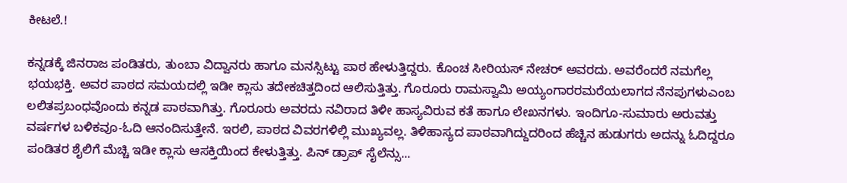ಕೀಟಲೆ.!

ಕನ್ನಡಕ್ಕೆ ಜಿನರಾಜ ಪಂಡಿತರು, ತುಂಬಾ ವಿದ್ವಾನರು ಹಾಗೂ ಮನಸ್ಸಿಟ್ಟು ಪಾಠ ಹೇಳುತ್ತಿದ್ದರು. ಕೊಂಚ ಸೀರಿಯಸ್ ನೇಚರ್ ಅವರದು. ಅವರೆಂದರೆ ನಮಗೆಲ್ಲ ಭಯಭಕ್ತಿ. ಅವರ ಪಾಠದ ಸಮಯದಲ್ಲಿ ಇಡೀ ಕ್ಲಾಸು ತದೇಕಚಿತ್ತದಿಂದ ಆಲಿಸುತ್ತಿತ್ತು. ಗೊರೂರು ರಾಮಸ್ವಾಮಿ ಅಯ್ಯಂಗಾರರಮರೆಯಲಾಗದ ನೆನಪುಗಳುಎಂಬ ಲಲಿತಪ್ರಬಂಧವೊಂದು ಕನ್ನಡ ಪಾಠವಾಗಿತ್ತು. ಗೊರೂರು ಅವರದು ನವಿರಾದ ತಿಳೀ ಹಾಸ್ಯವಿರುವ ಕತೆ ಹಾಗೂ ಲೇಖನಗಳು. ಇಂದಿಗೂ-ಸುಮಾರು ಅರುವತ್ತು ವರ್ಷಗಳ ಬಳಿಕವೂ-ಓದಿ ಆನಂದಿಸುತ್ತೇನೆ. ಇರಲಿ, ಪಾಠದ ವಿವರಗಳಿಲ್ಲಿ ಮುಖ್ಯವಲ್ಲ. ತಿಳಿಹಾಸ್ಯದ ಪಾಠವಾಗಿದ್ದುದರಿಂದ ಹೆಚ್ಚಿನ ಹುಡುಗರು ಅದನ್ನು ಓದಿದ್ದರೂ ಪಂಡಿತರ ಶೈಲಿಗೆ ಮೆಚ್ಚಿ ಇಡೀ ಕ್ಲಾಸು ಆಸಕ್ತಿಯಿಂದ ಕೇಳುತ್ತಿತ್ತು. ಪಿನ್ ಡ್ರಾಪ್ ಸೈಲೆನ್ಸು...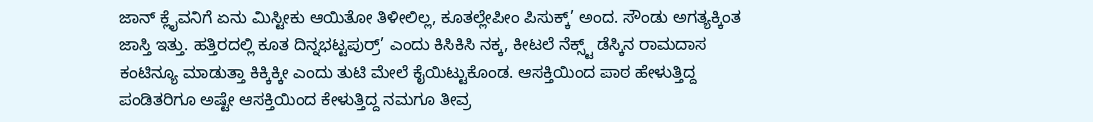ಜಾನ್ ಕ್ಲೈವನಿಗೆ ಏನು ಮಿಸ್ಟೀಕು ಆಯಿತೋ ತಿಳೀಲಿಲ್ಲ, ಕೂತಲ್ಲೇಪೀಂ ಪಿಸುಕ್ಕ್‌’ ಅಂದ. ಸೌಂಡು ಅಗತ್ಯಕ್ಕಿಂತ ಜಾಸ್ತಿ ಇತ್ತು. ಹತ್ತಿರದಲ್ಲಿ ಕೂತ ದಿನ್ನಭಟ್ಟಪುರ್ರ್‍’ ಎಂದು ಕಿಸಿಕಿಸಿ ನಕ್ಕ, ಕೀಟಲೆ ನೆಕ್ಸ್ಟ್ ಡೆಸ್ಕಿನ ರಾಮದಾಸ ಕಂಟಿನ್ಯೂ ಮಾಡುತ್ತಾ ಕಿಕ್ಕಿಕ್ಕೀ ಎಂದು ತುಟಿ ಮೇಲೆ ಕೈಯಿಟ್ಟುಕೊಂಡ. ಆಸಕ್ತಿಯಿಂದ ಪಾಠ ಹೇಳುತ್ತಿದ್ದ ಪಂಡಿತರಿಗೂ ಅಷ್ಟೇ ಆಸಕ್ತಿಯಿಂದ ಕೇಳುತ್ತಿದ್ದ ನಮಗೂ ತೀವ್ರ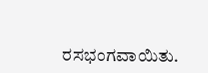ರಸಭಂಗವಾಯಿತು.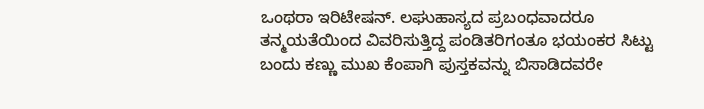ಒಂಥರಾ ಇರಿಟೇಷನ್. ಲಘುಹಾಸ್ಯದ ಪ್ರಬಂಧವಾದರೂ ತನ್ಮಯತೆಯಿಂದ ವಿವರಿಸುತ್ತಿದ್ದ ಪಂಡಿತರಿಗಂತೂ ಭಯಂಕರ ಸಿಟ್ಟು ಬಂದು ಕಣ್ಣು ಮುಖ ಕೆಂಪಾಗಿ ಪುಸ್ತಕವನ್ನು ಬಿಸಾಡಿದವರೇ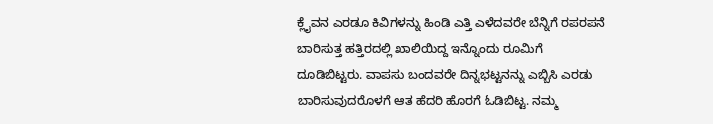ಕ್ಲೈವನ ಎರಡೂ ಕಿವಿಗಳನ್ನು ಹಿಂಡಿ ಎತ್ತಿ ಎಳೆದವರೇ ಬೆನ್ನಿಗೆ ರಪರಪನೆ ಬಾರಿಸುತ್ತ ಹತ್ತಿರದಲ್ಲಿ ಖಾಲಿಯಿದ್ದ ಇನ್ನೊಂದು ರೂಮಿಗೆ ದೂಡಿಬಿಟ್ಟರು. ವಾಪಸು ಬಂದವರೇ ದಿನ್ನಭಟ್ಟನನ್ನು ಎಬ್ಬಿಸಿ ಎರಡು ಬಾರಿಸುವುದರೊಳಗೆ ಆತ ಹೆದರಿ ಹೊರಗೆ ಓಡಿಬಿಟ್ಟ. ನಮ್ಮ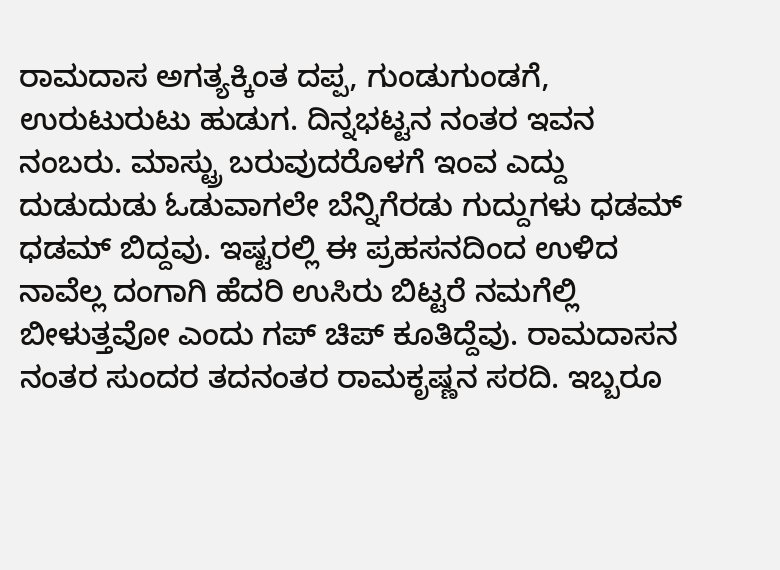ರಾಮದಾಸ ಅಗತ್ಯಕ್ಕಿಂತ ದಪ್ಪ, ಗುಂಡುಗುಂಡಗೆ, ಉರುಟುರುಟು ಹುಡುಗ. ದಿನ್ನಭಟ್ಟನ ನಂತರ ಇವನ ನಂಬರು. ಮಾಸ್ಟ್ರು ಬರುವುದರೊಳಗೆ ಇಂವ ಎದ್ದು ದುಡುದುಡು ಓಡುವಾಗಲೇ ಬೆನ್ನಿಗೆರಡು ಗುದ್ದುಗಳು ಧಡಮ್ ಧಡಮ್ ಬಿದ್ದವು. ಇಷ್ಟರಲ್ಲಿ ಈ ಪ್ರಹಸನದಿಂದ ಉಳಿದ ನಾವೆಲ್ಲ ದಂಗಾಗಿ ಹೆದರಿ ಉಸಿರು ಬಿಟ್ಟರೆ ನಮಗೆಲ್ಲಿ ಬೀಳುತ್ತವೋ ಎಂದು ಗಪ್ ಚಿಪ್ ಕೂತಿದ್ದೆವು. ರಾಮದಾಸನ ನಂತರ ಸುಂದರ ತದನಂತರ ರಾಮಕೃಷ್ಣನ ಸರದಿ. ಇಬ್ಬರೂ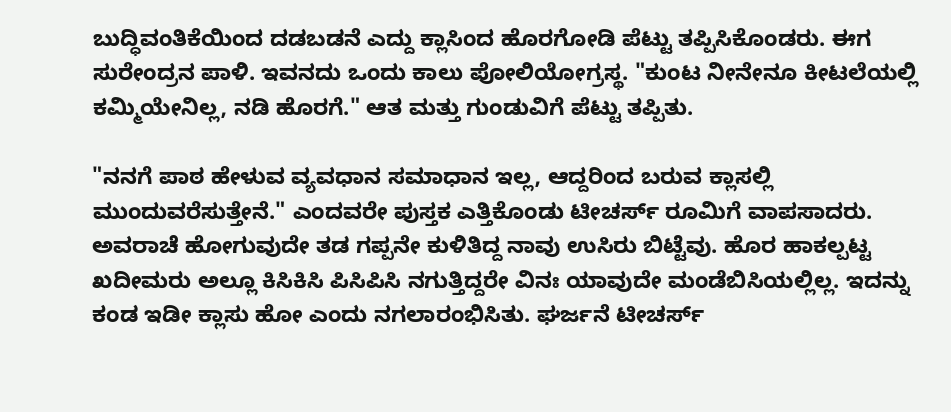ಬುದ್ಧಿವಂತಿಕೆಯಿಂದ ದಡಬಡನೆ ಎದ್ದು ಕ್ಲಾಸಿಂದ ಹೊರಗೋಡಿ ಪೆಟ್ಟು ತಪ್ಪಿಸಿಕೊಂಡರು. ಈಗ ಸುರೇಂದ್ರನ ಪಾಳಿ. ಇವನದು ಒಂದು ಕಾಲು ಪೋಲಿಯೋಗ್ರಸ್ಥ. "ಕುಂಟ ನೀನೇನೂ ಕೀಟಲೆಯಲ್ಲಿ ಕಮ್ಮಿಯೇನಿಲ್ಲ, ನಡಿ ಹೊರಗೆ." ಆತ ಮತ್ತು ಗುಂಡುವಿಗೆ ಪೆಟ್ಟು ತಪ್ಪಿತು.

"ನನಗೆ ಪಾಠ ಹೇಳುವ ವ್ಯವಧಾನ ಸಮಾಧಾನ ಇಲ್ಲ, ಆದ್ದರಿಂದ ಬರುವ ಕ್ಲಾಸಲ್ಲಿ ಮುಂದುವರೆಸುತ್ತೇನೆ." ಎಂದವರೇ ಪುಸ್ತಕ ಎತ್ತಿಕೊಂಡು ಟೀಚರ್ಸ್ ರೂಮಿಗೆ ವಾಪಸಾದರು. ಅವರಾಚೆ ಹೋಗುವುದೇ ತಡ ಗಪ್ಪನೇ ಕುಳಿತಿದ್ದ ನಾವು ಉಸಿರು ಬಿಟ್ಟೆವು. ಹೊರ ಹಾಕಲ್ಪಟ್ಟ ಖದೀಮರು ಅಲ್ಲೂ ಕಿಸಿಕಿಸಿ ಪಿಸಿಪಿಸಿ ನಗುತ್ತಿದ್ದರೇ ವಿನಃ ಯಾವುದೇ ಮಂಡೆಬಿಸಿಯಲ್ಲಿಲ್ಲ. ಇದನ್ನು ಕಂಡ ಇಡೀ ಕ್ಲಾಸು ಹೋ ಎಂದು ನಗಲಾರಂಭಿಸಿತು. ಘರ್ಜನೆ ಟೀಚರ್ಸ್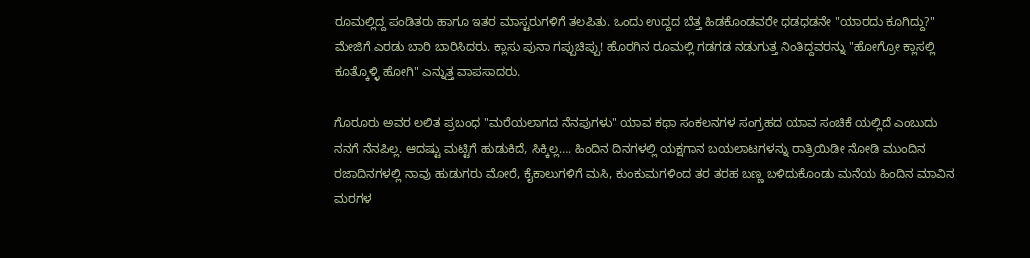ರೂಮಲ್ಲಿದ್ದ ಪಂಡಿತರು ಹಾಗೂ ಇತರ ಮಾಸ್ಟರುಗಳಿಗೆ ತಲಪಿತು. ಒಂದು ಉದ್ದದ ಬೆತ್ತ ಹಿಡಕೊಂಡವರೇ ಧಡಧಡನೇ "ಯಾರದು ಕೂಗಿದ್ದು?" ಮೇಜಿಗೆ ಎರಡು ಬಾರಿ ಬಾರಿಸಿದರು. ಕ್ಲಾಸು ಪುನಾ ಗಪ್ಪುಚಿಪ್ಪು! ಹೊರಗಿನ ರೂಮಲ್ಲಿ ಗಡಗಡ ನಡುಗುತ್ತ ನಿಂತಿದ್ದವರನ್ನು "ಹೋಗ್ರೋ ಕ್ಲಾಸಲ್ಲಿ ಕೂತ್ಕೊಳ್ಳಿ ಹೋಗಿ" ಎನ್ನುತ್ತ ವಾಪಸಾದರು.

ಗೊರೂರು ಅವರ ಲಲಿತ ಪ್ರಬಂಧ "ಮರೆಯಲಾಗದ ನೆನಪುಗಳು" ಯಾವ ಕಥಾ ಸಂಕಲನಗಳ ಸಂಗ್ರಹದ ಯಾವ ಸಂಚಿಕೆ ಯಲ್ಲಿದೆ ಎಂಬುದು ನನಗೆ ನೆನಪಿಲ್ಲ. ಆದಷ್ಟು ಮಟ್ಟಿಗೆ ಹುಡುಕಿದೆ, ಸಿಕ್ಕಿಲ್ಲ…. ಹಿಂದಿನ ದಿನಗಳಲ್ಲಿ ಯಕ್ಷಗಾನ ಬಯಲಾಟಗಳನ್ನು ರಾತ್ರಿಯಿಡೀ ನೋಡಿ ಮುಂದಿನ ರಜಾದಿನಗಳಲ್ಲಿ ನಾವು ಹುಡುಗರು ಮೋರೆ, ಕೈಕಾಲುಗಳಿಗೆ ಮಸಿ, ಕುಂಕುಮಗಳಿಂದ ತರ ತರಹ ಬಣ್ಣ ಬಳಿದುಕೊಂಡು ಮನೆಯ ಹಿಂದಿನ ಮಾವಿನ ಮರಗಳ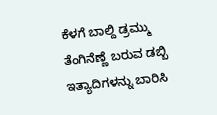ಕೆಳಗೆ ಬಾಲ್ದಿ ಡ್ರಮ್ಮು ತೆಂಗಿನೆಣ್ಣೆ ಬರುವ ಡಬ್ಬಿ ಇತ್ಯಾದಿಗಳನ್ನು ಬಾರಿಸಿ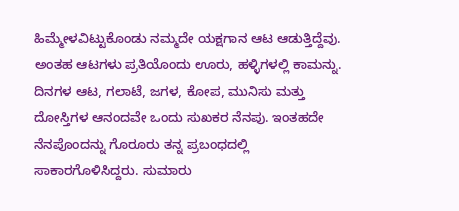ಹಿಮ್ಮೇಳವಿಟ್ಟುಕೊಂಡು ನಮ್ಮದೇ ಯಕ್ಷಗಾನ ಆಟ ಆಡುತ್ತಿದ್ದೆವು. ಅಂತಹ ಆಟಗಳು ಪ್ರತಿಯೊಂದು ಊರು, ಹಳ್ಳಿಗಳಲ್ಲಿ ಕಾಮನ್ನು. ದಿನಗಳ ಆಟ, ಗಲಾಟೆ, ಜಗಳ, ಕೋಪ, ಮುನಿಸು ಮತ್ತು ದೋಸ್ತಿಗಳ ಆನಂದವೇ ಒಂದು ಸುಖಕರ ನೆನಪು. ಇಂತಹದೇ ನೆನಪೊಂದನ್ನು ಗೊರೂರು ತನ್ನ ಪ್ರಬಂಧದಲ್ಲಿ ಸಾಕಾರಗೊಳಿಸಿದ್ದರು. ಸುಮಾರು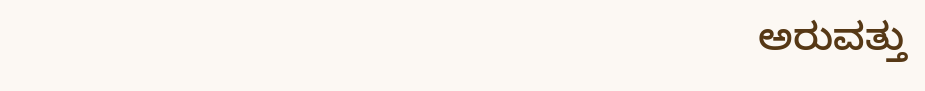ಅರುವತ್ತು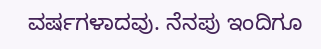ವರ್ಷಗಳಾದವು. ನೆನಪು ಇಂದಿಗೂ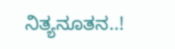ನಿತ್ಯನೂತನ..!